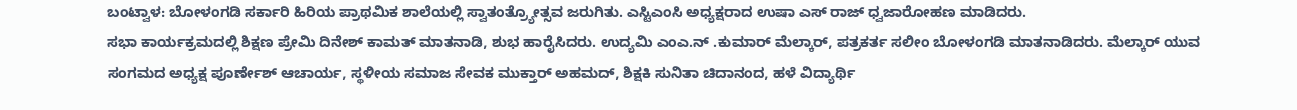ಬಂಟ್ವಾಳ: ಬೋಳಂಗಡಿ ಸರ್ಕಾರಿ ಹಿರಿಯ ಪ್ರಾಥಮಿಕ ಶಾಲೆಯಲ್ಲಿ ಸ್ವಾತಂತ್ರ್ಯೋತ್ಸವ ಜರುಗಿತು. ಎಸ್ಟಿಎಂಸಿ ಅಧ್ಯಕ್ಷರಾದ ಉಷಾ ಎಸ್ ರಾಜ್ ಧ್ವಜಾರೋಹಣ ಮಾಡಿದರು.
ಸಭಾ ಕಾರ್ಯಕ್ರಮದಲ್ಲಿ ಶಿಕ್ಷಣ ಪ್ರೇಮಿ ದಿನೇಶ್ ಕಾಮತ್ ಮಾತನಾಡಿ, ಶುಭ ಹಾರೈಸಿದರು. ಉದ್ಯಮಿ ಎಂಎ.ನ್ .ಕುಮಾರ್ ಮೆಲ್ಕಾರ್, ಪತ್ರಕರ್ತ ಸಲೀಂ ಬೋಳಂಗಡಿ ಮಾತನಾಡಿದರು. ಮೆಲ್ಕಾರ್ ಯುವ ಸಂಗಮದ ಅಧ್ಯಕ್ಷ ಪೂರ್ಣೇಶ್ ಆಚಾರ್ಯ, ಸ್ಥಳೀಯ ಸಮಾಜ ಸೇವಕ ಮುಕ್ತಾರ್ ಅಹಮದ್, ಶಿಕ್ಷಕಿ ಸುನಿತಾ ಚಿದಾನಂದ, ಹಳೆ ವಿದ್ಯಾರ್ಥಿ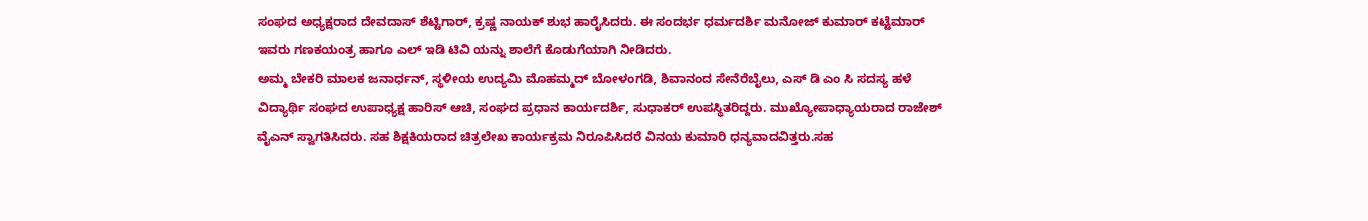ಸಂಘದ ಅಧ್ಯಕ್ಷರಾದ ದೇವದಾಸ್ ಶೆಟ್ಟಿಗಾರ್, ಕ್ರಷ್ಣ ನಾಯಕ್ ಶುಭ ಹಾರೈಸಿದರು. ಈ ಸಂದರ್ಭ ಧರ್ಮದರ್ಶಿ ಮನೋಜ್ ಕುಮಾರ್ ಕಟ್ಟೆಮಾರ್ ಇವರು ಗಣಕಯಂತ್ರ ಹಾಗೂ ಎಲ್ ಇಡಿ ಟಿವಿ ಯನ್ನು ಶಾಲೆಗೆ ಕೊಡುಗೆಯಾಗಿ ನೀಡಿದರು.
ಅಮ್ಮ ಬೇಕರಿ ಮಾಲಕ ಜನಾರ್ಧನ್, ಸ್ಥಳೀಯ ಉದ್ಯಮಿ ಮೊಹಮ್ಮದ್ ಬೋಳಂಗಡಿ, ಶಿವಾನಂದ ಸೇನೆರೆಬೈಲು, ಎಸ್ ಡಿ ಎಂ ಸಿ ಸದಸ್ಯ ಹಳೆ ವಿದ್ಯಾರ್ಥಿ ಸಂಘದ ಉಪಾಧ್ಯಕ್ಷ ಹಾರಿಸ್ ಆಚಿ, ಸಂಘದ ಪ್ರಧಾನ ಕಾರ್ಯದರ್ಶಿ, ಸುಧಾಕರ್ ಉಪಸ್ಥಿತರಿದ್ದರು. ಮುಖ್ಯೋಪಾಧ್ಯಾಯರಾದ ರಾಜೇಶ್ ವೈಎನ್ ಸ್ವಾಗತಿಸಿದರು. ಸಹ ಶಿಕ್ಷಕಿಯರಾದ ಚಿತ್ರಲೇಖ ಕಾರ್ಯಕ್ರಮ ನಿರೂಪಿಸಿದರೆ ವಿನಯ ಕುಮಾರಿ ಧನ್ಯವಾದವಿತ್ತರು.ಸಹ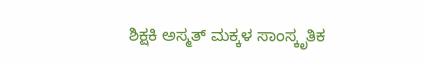ಶಿಕ್ಷಕಿ ಅಸ್ಮತ್ ಮಕ್ಕಳ ಸಾಂಸ್ಕೃತಿಕ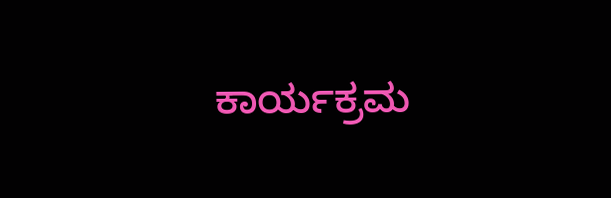ಕಾರ್ಯಕ್ರಮ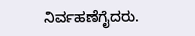ನಿರ್ವಹಣೆಗೈದರು.